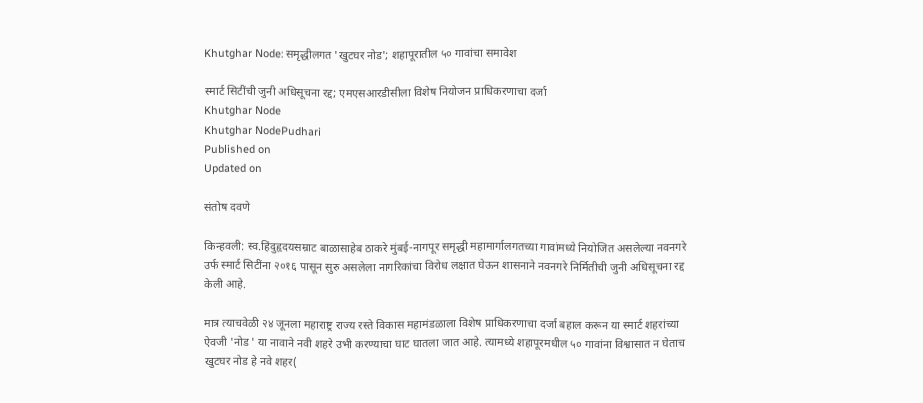Khutghar Node: समृद्धीलगत 'खुटघर नोड'; शहापूरातील ५० गावांचा समावेश

स्मार्ट सिटींची जुनी अधिसूचना रद्द; एमएसआरडीसीला विशेष नियोजन प्राधिकरणाचा दर्जा
Khutghar Node
Khutghar NodePudhari
Published on
Updated on

संतोष दवणे

किन्हवली: स्व.हिंदुहृदयसम्राट बाळासाहेब ठाकरे मुंबई-नागपूर समृद्धी महामार्गालगतच्या गावांमध्ये नियोजित असलेल्या नवनगरे उर्फ स्मार्ट सिटींना २०१६ पासून सुरु असलेला नागरिकांचा विरोध लक्षात घेऊन शासनाने नवनगरे निर्मितीची जुनी अधिसूचना रद्द केली आहे.

मात्र त्याचवेळी २४ जूनला महाराष्ट्र राज्य रस्ते विकास महामंडळाला विशेष प्राधिकरणाचा दर्जा बहाल करून या स्मार्ट शहरांच्या ऐवजी 'नोड ' या नावाने नवी शहरे उभी करण्याचा घाट घातला जात आहे. त्यामध्ये शहापूरमधील ५० गावांना विश्वासात न घेताच खुटघर नोड हे नवे शहर(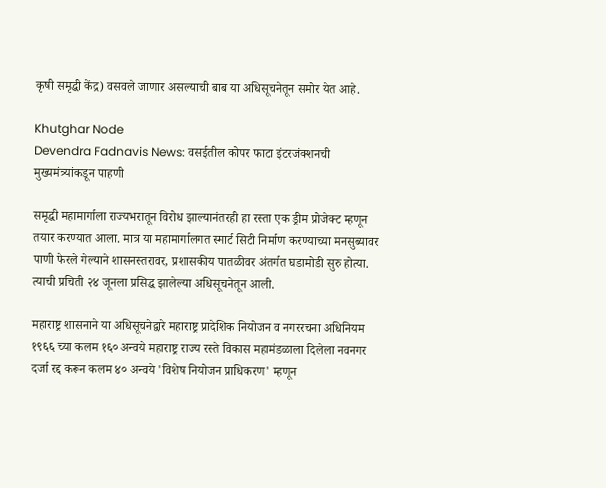कृषी समृद्धी केंद्र) वसवले जाणार असल्याची बाब या अधिसूचनेतून समोर येत आहे.

Khutghar Node
Devendra Fadnavis News: वसईतील कोपर फाटा इंटरजंक्शनची मुख्यमंत्र्यांकडून पाहणी

समृद्धी महामार्गाला राज्यभरातून विरोध झाल्यानंतरही हा रस्ता एक ड्रीम प्रोजेक्ट म्हणून तयार करण्यात आला. मात्र या महामार्गालगत स्मार्ट सिटी निर्माण करण्याच्या मनसुब्यावर पाणी फेरले गेल्याने शासनस्तरावर, प्रशासकीय पातळीवर अंतर्गत घडामोडी सुरु होत्या. त्याची प्रचिती २४ जूनला प्रसिद्ध झालेल्या अधिसूचनेतून आली.

महाराष्ट्र शासनाने या अधिसूचनेद्वारे महाराष्ट्र प्रादेशिक नियोजन व नगररचना अधिनियम १९६६ च्या कलम १६० अन्वये महाराष्ट्र राज्य रस्ते विकास महामंडळाला दिलेला नवनगर दर्जा रद्द करून कलम ४० अन्वये 'विशेष नियोजन प्राधिकरण' म्हणून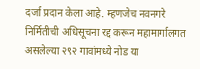दर्जा प्रदान केला आहे. म्हणजेच नवनगरे निर्मितीची अधिसूचना रद्द करून महामार्गालगत असलेल्या २९२ गावांमध्ये नोड या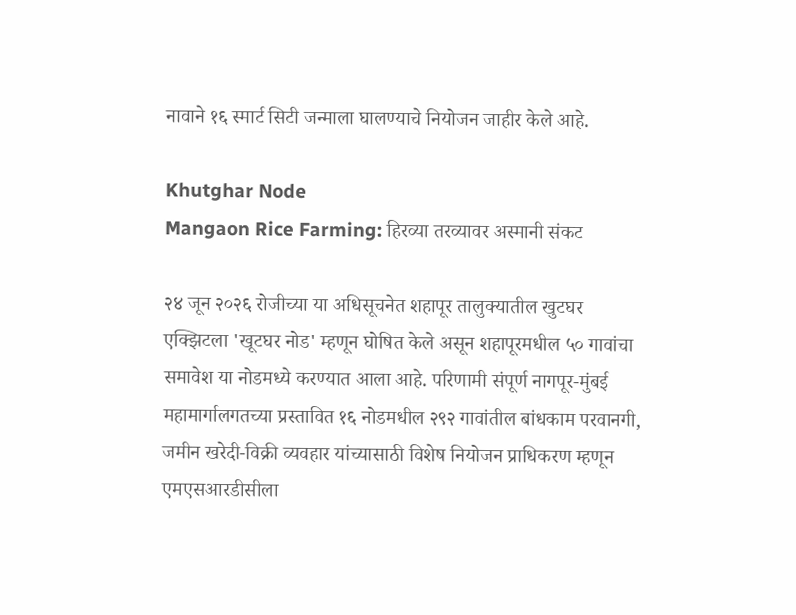नावाने १६ स्मार्ट सिटी जन्माला घालण्याचे नियोजन जाहीर केले आहे.

Khutghar Node
Mangaon Rice Farming: हिरव्या तरव्यावर अस्मानी संकट

२४ जून २०२६ रोजीच्या या अधिसूचनेत शहापूर तालुक्यातील खुटघर एक्झिटला 'खूटघर नोड' म्हणून घोषित केले असून शहापूरमधील ५० गावांचा समावेश या नोडमध्ये करण्यात आला आहे. परिणामी संपूर्ण नागपूर-मुंबई महामार्गालगतच्या प्रस्तावित १६ नोडमधील २९२ गावांतील बांधकाम परवानगी, जमीन खरेदी-विक्री व्यवहार यांच्यासाठी विशेष नियोजन प्राधिकरण म्हणून एमएसआरडीसीला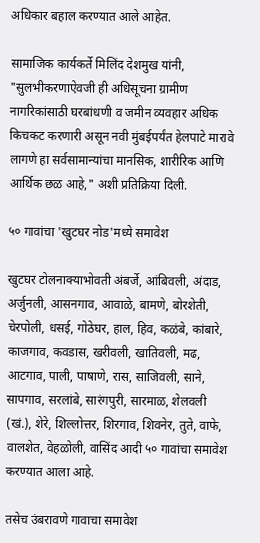अधिकार बहाल करण्यात आले आहेत.

सामाजिक कार्यकर्ते मिलिंद देशमुख यांनी, "सुलभीकरणाऐवजी ही अधिसूचना ग्रामीण नागरिकांसाठी घरबांधणी व जमीन व्यवहार अधिक किचकट करणारी असून नवी मुंबईपर्यंत हेलपाटे मारावे लागणे हा सर्वसामान्यांचा मानसिक, शारीरिक आणि आर्थिक छळ आहे," अशी प्रतिक्रिया दिली.

५० गावांचा 'खुटघर नोड'मध्ये समावेश

खुटघर टोलनाक्याभोवती अंबर्जे, आंबिवली, अंदाड, अर्जुनली, आसनगाव, आवाळे, बामणे, बोरशेती, चेरपोली, धसई, गोठेघर, हाल, हिव, कळंबे, कांबारे, काजगाव, कवडास, खरीवली, खातिवली, मढ, आटगाव, पाली, पाषाणे, रास, साजिवली, साने, सापगाव, सरलांबे, सारंगपुरी, सारमाळ, शेलवली (खं.), शेरे, शिल्लोत्तर, शिरगाव, शिवनेर, तुते, वाफे, वालशेत, वेहळोली, वासिंद आदी ५० गावांचा समावेश करण्यात आला आहे.

तसेच उंबरावणे गावाचा समावेश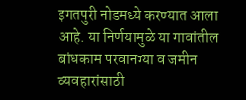इगतपुरी नोडमध्ये करण्यात आला आहे. या निर्णयामुळे या गावांतील बांधकाम परवानग्या व जमीन व्यवहारांसाठी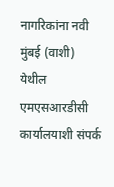नागरिकांना नवी मुंबई (वाशी) येथील एमएसआरडीसी कार्यालयाशी संपर्क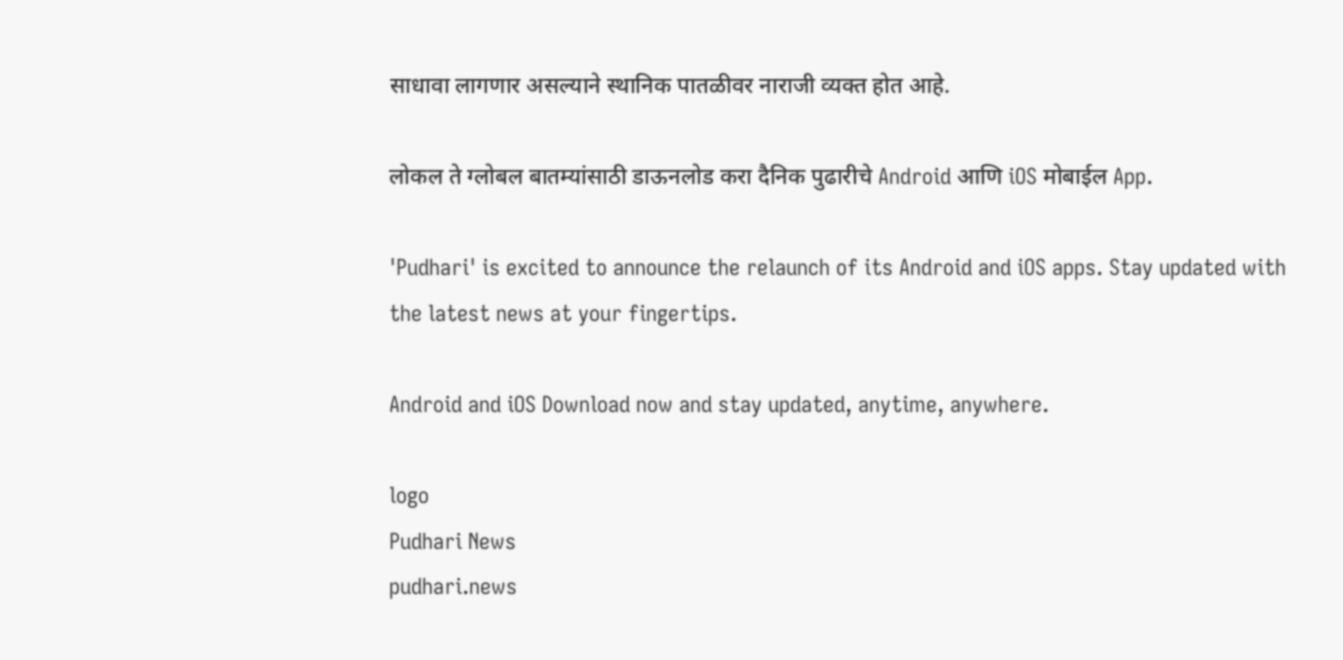साधावा लागणार असल्याने स्थानिक पातळीवर नाराजी व्यक्त होत आहे.

लोकल ते ग्लोबल बातम्यांसाठी डाऊनलोड करा दैनिक पुढारीचे Android आणि iOS मोबाईल App.

'Pudhari' is excited to announce the relaunch of its Android and iOS apps. Stay updated with the latest news at your fingertips.

Android and iOS Download now and stay updated, anytime, anywhere.

logo
Pudhari News
pudhari.news